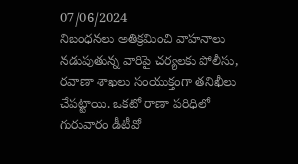07/06/2024
నిబంధనలు అతిక్రమించి వాహనాలు నడుపుతున్న వారిపై చర్యలకు పోలీసు, రవాణా శాఖలు సంయుక్తంగా తనిఖీలు చేపట్టాయి. ఒకటో రాణా పరిధిలో గురువారం డీటీవో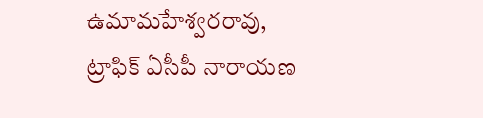ఉమామహేశ్వరరావు, ట్రాఫిక్ ఏసీపీ నారాయణ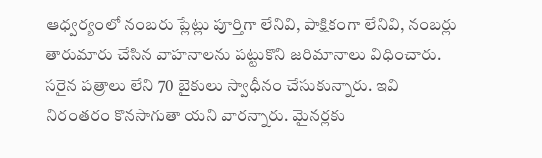ఆధ్వర్యంలో నంబరు ప్లేట్లు పూర్తిగా లేనివి, పాక్షికంగా లేనివి, నంబర్లు తారుమారు చేసిన వాహనాలను పట్టుకొని జరిమానాలు విధించారు. సరైన పత్రాలు లేని 70 బైకులు స్వాధీనం చేసుకున్నారు. ఇవి నిరంతరం కొనసాగుతా యని వారన్నారు. మైనర్లకు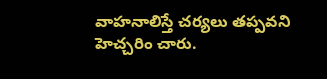వాహనాలిస్తే చర్యలు తప్పవని హెచ్చరిం చారు.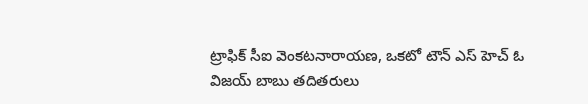ట్రాఫిక్ సీఐ వెంకటనారాయణ, ఒకటో టౌన్ ఎస్ హెచ్ ఓ విజయ్ బాబు తదితరులు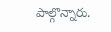పాల్గొన్నారు.